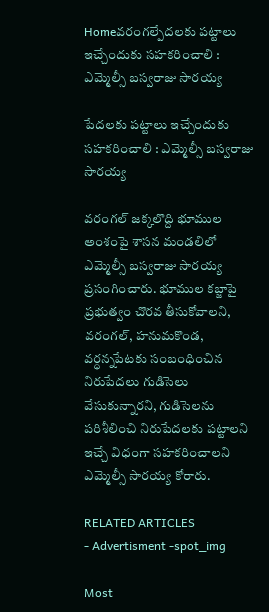Homeవరంగల్పేదలకు పట్టాలు ఇచ్చేందుకు సహకరించాలి : ఎమ్మెల్సీ బస్వరాజు సారయ్య

పేదలకు పట్టాలు ఇచ్చేందుకు సహకరించాలి : ఎమ్మెల్సీ బస్వరాజు సారయ్య

వరంగల్ జక్కలొద్ది భూముల అంశంపై శాసన మండలిలో ఎమ్మెల్సీ బస్వరాజు సారయ్య ప్రసంగించారు. భూముల కబ్జాపై ప్రభుత్వం చొరవ తీసుకోవాలని, వరంగల్, హనుమకొండ, వర్ధన్నపేటకు సంబంధించిన నిరుపేదలు గుడిసెలు వేసుకున్నారని, గుడిసెలను పరిశీలించి నిరుపేదలకు పట్టాలని ఇచ్చే విధంగా సహకరించాలని ఎమ్మెల్సీ సారయ్య కోరారు.

RELATED ARTICLES
- Advertisment -spot_img

Most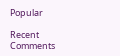Popular

Recent Comments